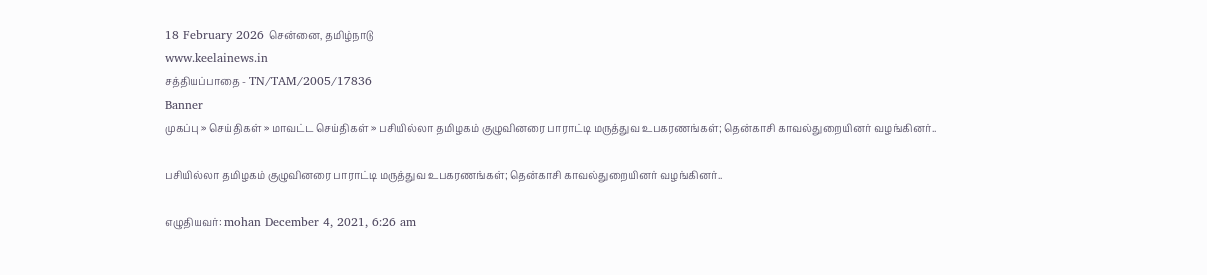18 February 2026 சென்னை, தமிழ்நாடு
www.keelainews.in
சத்தியப்பாதை - TN/TAM/2005/17836
Banner
முகப்பு » செய்திகள் » மாவட்ட செய்திகள் » பசியில்லா தமிழகம் குழுவினரை பாராட்டி மருத்துவ உபகரணங்கள்; தென்காசி காவல்துறையினர் வழங்கினர்..

பசியில்லா தமிழகம் குழுவினரை பாராட்டி மருத்துவ உபகரணங்கள்; தென்காசி காவல்துறையினர் வழங்கினர்..

எழுதியவர்: mohan December 4, 2021, 6:26 am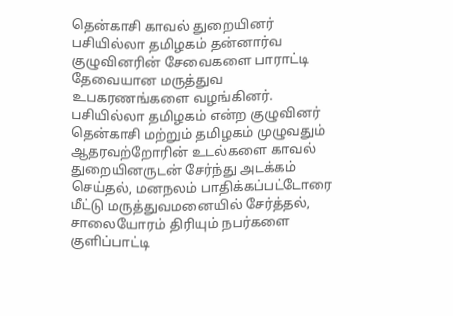தென்காசி காவல் துறையினர் பசியில்லா தமிழகம் தன்னார்வ குழுவினரின் சேவைகளை பாராட்டி தேவையான மருத்துவ உபகரணங்களை வழங்கினர். பசியில்லா தமிழகம் என்ற குழுவினர் தென்காசி மற்றும் தமிழகம் முழுவதும் ஆதரவற்றோரின் உடல்களை காவல் துறையினருடன் சேர்ந்து அடக்கம் செய்தல், மனநலம் பாதிக்கப்பட்டோரை மீட்டு மருத்துவமனையில் சேர்த்தல், சாலையோரம் திரியும் நபர்களை குளிப்பாட்டி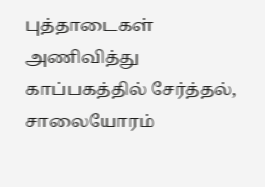புத்தாடைகள் அணிவித்து காப்பகத்தில் சேர்த்தல், சாலையோரம்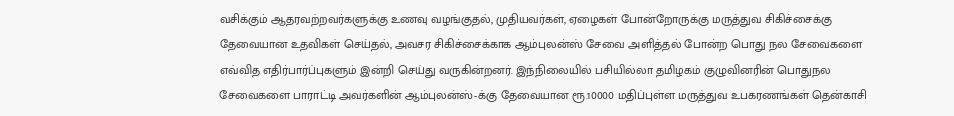வசிக்கும் ஆதரவற்றவர்களுக்கு உணவு வழங்குதல், முதியவர்கள், ஏழைகள் போன்றோருக்கு மருத்துவ சிகிச்சைக்கு தேவையான உதவிகள் செய்தல், அவசர சிகிச்சைக்காக ஆம்புலன்ஸ் சேவை அளித்தல் போன்ற பொது நல சேவைகளை எவ்வித எதிர்பார்ப்புகளும் இன்றி செய்து வருகின்றனர். இந்நிலையில் பசியில்லா தமிழகம் குழுவினரின் பொதுநல சேவைகளை பாராட்டி அவர்களின் ஆம்புலன்ஸ்-க்கு தேவையான ரூ.10000 மதிப்புள்ள மருத்துவ உபகரணங்கள் தென்காசி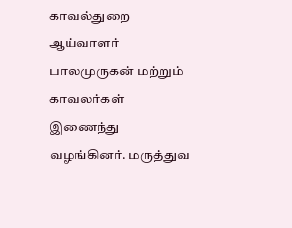காவல்துறை ஆய்வாளர் பாலமுருகன் மற்றும் காவலர்கள் இணைந்து வழங்கினர். மருத்துவ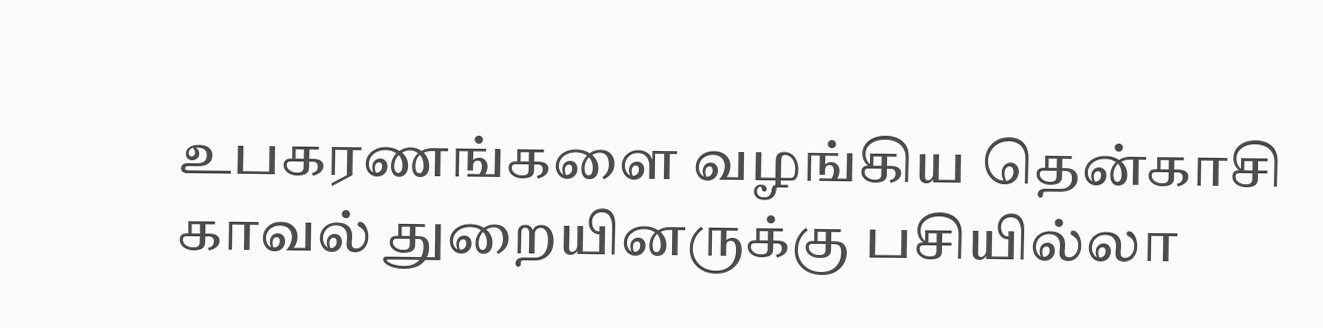உபகரணங்களை வழங்கிய தென்காசி காவல் துறையினருக்கு பசியில்லா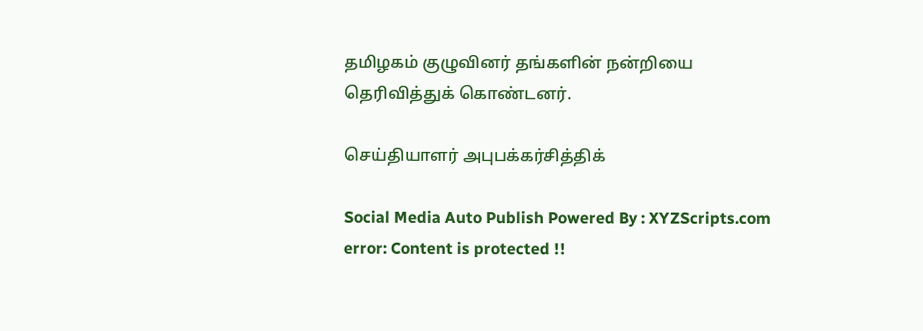தமிழகம் குழுவினர் தங்களின் நன்றியை தெரிவித்துக் கொண்டனர்.

செய்தியாளர் அபுபக்கர்சித்திக்

Social Media Auto Publish Powered By : XYZScripts.com
error: Content is protected !!